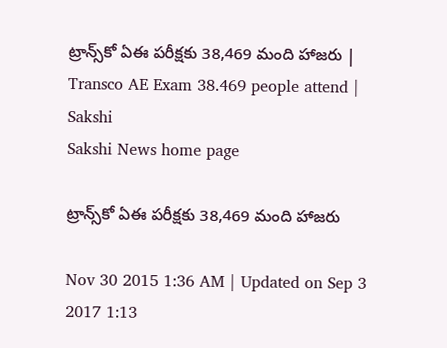ట్రాన్స్‌కో ఏఈ పరీక్షకు 38,469 మంది హాజరు | Transco AE Exam 38.469 people attend | Sakshi
Sakshi News home page

ట్రాన్స్‌కో ఏఈ పరీక్షకు 38,469 మంది హాజరు

Nov 30 2015 1:36 AM | Updated on Sep 3 2017 1:13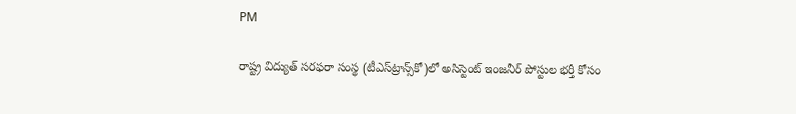PM

రాష్ట్ర విద్యుత్ సరఫరా సంస్థ (టీఎస్‌ట్రాన్స్‌కో)లో అసిస్టెంట్ ఇంజనీర్ పోస్టుల భర్తీ కోసం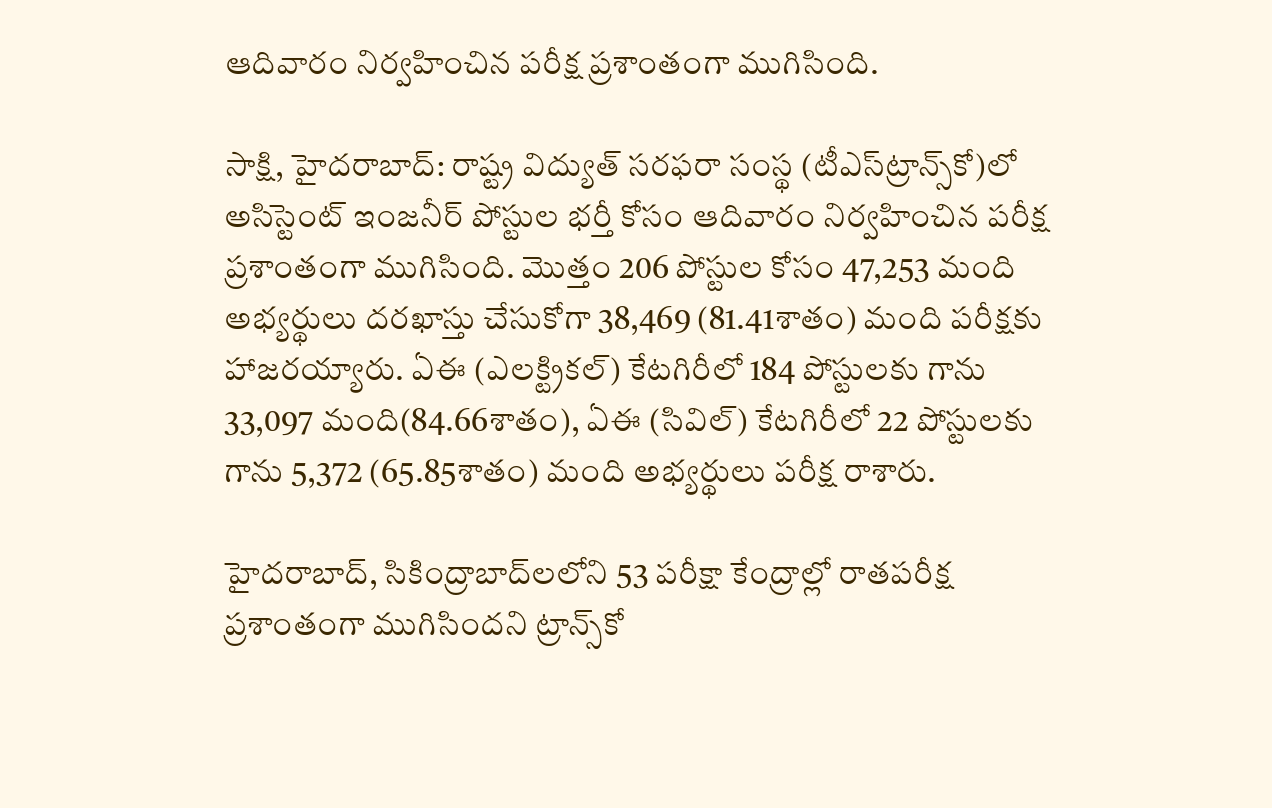ఆదివారం నిర్వహించిన పరీక్ష ప్రశాంతంగా ముగిసింది.

సాక్షి, హైదరాబాద్: రాష్ట్ర విద్యుత్ సరఫరా సంస్థ (టీఎస్‌ట్రాన్స్‌కో)లో అసిస్టెంట్ ఇంజనీర్ పోస్టుల భర్తీ కోసం ఆదివారం నిర్వహించిన పరీక్ష ప్రశాంతంగా ముగిసింది. మొత్తం 206 పోస్టుల కోసం 47,253 మంది అభ్యర్థులు దరఖాస్తు చేసుకోగా 38,469 (81.41శాతం) మంది పరీక్షకు హాజరయ్యారు. ఏఈ (ఎలక్ట్రికల్) కేటగిరీలో 184 పోస్టులకు గాను 33,097 మంది(84.66శాతం), ఏఈ (సివిల్) కేటగిరీలో 22 పోస్టులకు గాను 5,372 (65.85శాతం) మంది అభ్యర్థులు పరీక్ష రాశారు.

హైదరాబాద్, సికింద్రాబాద్‌లలోని 53 పరీక్షా కేంద్రాల్లో రాతపరీక్ష ప్రశాంతంగా ముగిసిందని ట్రాన్స్‌కో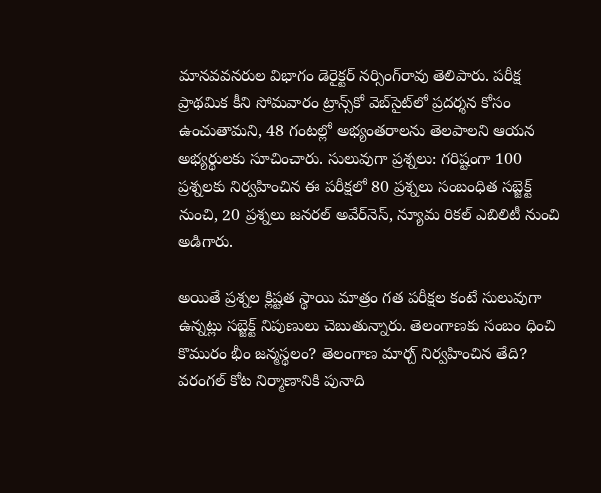మానవవనరుల విభాగం డెరైక్టర్ నర్సింగ్‌రావు తెలిపారు. పరీక్ష ప్రాథమిక కీని సోమవారం ట్రాన్స్‌కో వెబ్‌సైట్‌లో ప్రదర్శన కోసం ఉంచుతామని, 48 గంటల్లో అభ్యంతరాలను తెలపాలని ఆయన అభ్యర్థులకు సూచించారు. సులువుగా ప్రశ్నలు: గరిష్టంగా 100 ప్రశ్నలకు నిర్వహించిన ఈ పరీక్షలో 80 ప్రశ్నలు సంబంధిత సబ్జెక్ట్ నుంచి, 20 ప్రశ్నలు జనరల్ అవేర్‌నెస్, న్యూమ రికల్ ఎబిలిటీ నుంచి అడిగారు.

అయితే ప్రశ్నల క్లిష్టత స్థాయి మాత్రం గత పరీక్షల కంటే సులువుగా ఉన్నట్లు సబ్జెక్ట్ నిపుణులు చెబుతున్నారు. తెలంగాణకు సంబం ధించి కొమురం భీం జన్మస్థలం? తెలంగాణ మార్చ్ నిర్వహించిన తేది? వరంగల్ కోట నిర్మాణానికి పునాది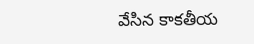వేసిన కాకతీయ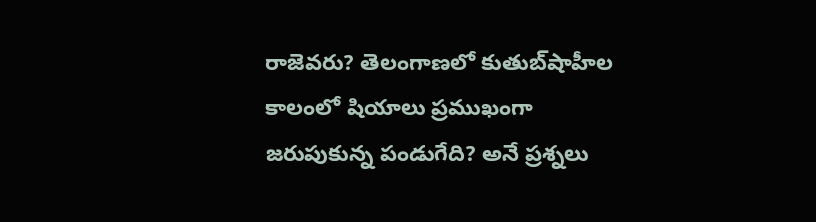రాజెవరు? తెలంగాణలో కుతుబ్‌షాహీల కాలంలో షియాలు ప్రముఖంగా జరుపుకున్న పండుగేది? అనే ప్రశ్నలు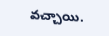వచ్చాయి.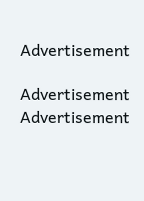Advertisement

Advertisement
Advertisement